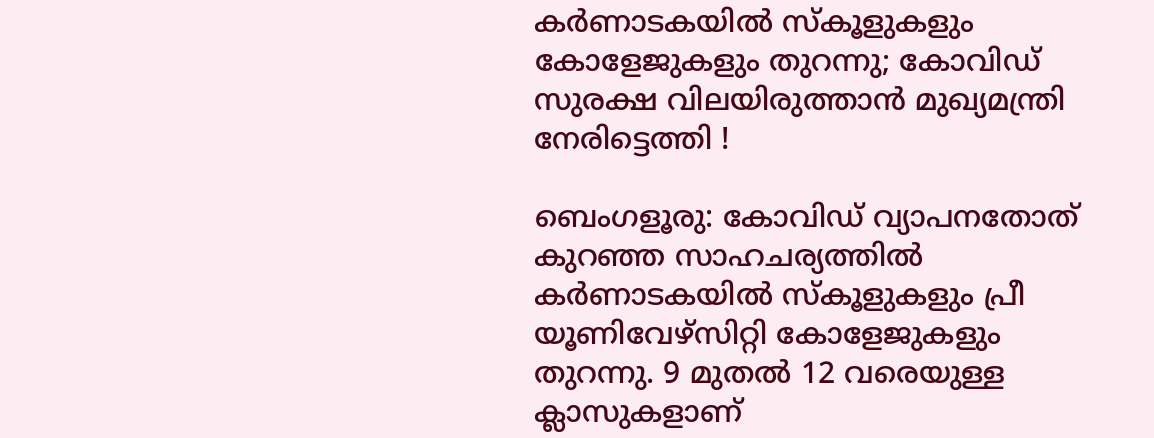കര്‍ണാടകയില്‍ സ്‌കൂളുകളും കോളേജുകളും തുറന്നു; കോവിഡ് സുരക്ഷ വിലയിരുത്താന്‍ മുഖ്യമന്ത്രി നേരിട്ടെത്തി !

ബെംഗളൂരു: കോവിഡ് വ്യാപനതോത് കുറഞ്ഞ സാഹചര്യത്തില്‍ കര്‍ണാടകയില്‍ സ്‌കൂളുകളും പ്രീ യൂണിവേഴ്‌സിറ്റി കോളേജുകളും തുറന്നു. 9 മുതല്‍ 12 വരെയുള്ള ക്ലാസുകളാണ്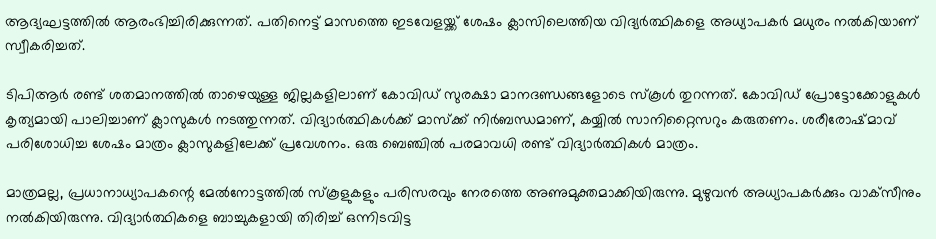ആദ്യഘട്ടത്തില്‍ ആരംഭിച്ചിരിക്കുന്നത്. പതിനെട്ട് മാസത്തെ ഇടവേളയ്ക്ക് ശേഷം ക്ലാസിലെത്തിയ വിദ്യര്‍ത്ഥികളെ അധ്യാപകര്‍ മധുരം നല്‍കിയാണ് സ്വീകരിച്ചത്.

ടിപിആര്‍ രണ്ട് ശതമാനത്തില്‍ താഴെയുള്ള ജില്ലകളിലാണ് കോവിഡ് സുരക്ഷാ മാനദണ്ഡങ്ങളോടെ സ്‌കൂള്‍ തുറന്നത്. കോവിഡ് പ്രോട്ടോക്കോളുകള്‍ കൃത്യമായി പാലിച്ചാണ് ക്ലാസുകള്‍ നടത്തുന്നത്. വിദ്യാര്‍ത്ഥികള്‍ക്ക് മാസ്‌ക്ക് നിര്‍ബന്ധമാണ്, കയ്യില്‍ സാനിറ്റൈസറും കരുതണം. ശരീരോഷ്മാവ് പരിശോധിച്ച ശേഷം മാത്രം ക്ലാസുകളിലേക്ക് പ്രവേശനം. ഒരു ബെഞ്ചില്‍ പരമാവധി രണ്ട് വിദ്യാര്‍ത്ഥികള്‍ മാത്രം.

മാത്രമല്ല, പ്രധാനാധ്യാപകന്റെ മേല്‍നോട്ടത്തില്‍ സ്‌കൂളുകളും പരിസരവും നേരത്തെ അണുമുക്തമാക്കിയിരുന്നു. മുഴുവന്‍ അധ്യാപകര്‍ക്കും വാക്‌സീനും നല്‍കിയിരുന്നു. വിദ്യാര്‍ത്ഥികളെ ബാച്ചുകളായി തിരിച്ച് ഒന്നിടവിട്ട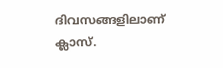ദിവസങ്ങളിലാണ് ക്ലാസ്.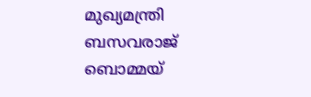മുഖ്യമന്ത്രി ബസവരാജ് ബൊമ്മയ്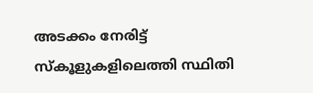അടക്കം നേരിട്ട് സ്‌കൂളുകളിലെത്തി സ്ഥിതി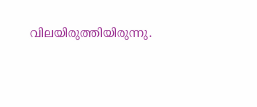വിലയിരുത്തിയിരുന്നു.